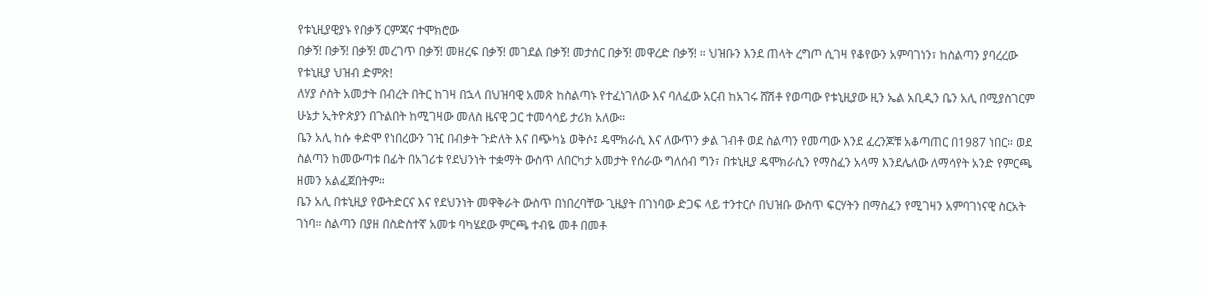የቱኒዚያዊያኑ የበቃኝ ርምጃና ተሞክሮው
በቃኝ! በቃኝ! በቃኝ! መረገጥ በቃኝ! መዘረፍ በቃኝ! መገደል በቃኝ! መታሰር በቃኝ! መዋረድ በቃኝ! ። ህዝቡን እንደ ጠላት ረግጦ ሲገዛ የቆየውን አምባገነን፣ ከስልጣን ያባረረው የቱኒዚያ ህዝብ ድምጽ!
ለሃያ ሶስት አመታት በብረት በትር ከገዛ በኋላ በህዝባዊ አመጽ ከስልጣኑ የተፈነገለው እና ባለፈው አርብ ከአገሩ ሸሽቶ የወጣው የቱኒዚያው ዚን ኤል አቢዲን ቤን አሊ በሚያስገርም ሁኔታ ኢትዮጵያን በጉልበት ከሚገዛው መለስ ዜናዊ ጋር ተመሳሳይ ታሪክ አለው።
ቤን አሊ ከሱ ቀድሞ የነበረውን ገዢ በብቃት ጉድለት እና በጭካኔ ወቅሶ፤ ዴሞክራሲ እና ለውጥን ቃል ገብቶ ወደ ስልጣን የመጣው እንደ ፈረንጆቹ አቆጣጠር በ1987 ነበር። ወደ ስልጣን ከመውጣቱ በፊት በአገሪቱ የደህንነት ተቋማት ውስጥ ለበርካታ አመታት የሰራው ግለሰብ ግን፣ በቱኒዚያ ዴሞክራሲን የማስፈን አላማ እንደሌለው ለማሳየት አንድ የምርጫ ዘመን አልፈጀበትም።
ቤን አሊ በቱኒዚያ የውትድርና እና የደህንነት መዋቅራት ውስጥ በነበረባቸው ጊዜያት በገነባው ድጋፍ ላይ ተንተርሶ በህዝቡ ውስጥ ፍርሃትን በማስፈን የሚገዛን አምባገነናዊ ስርአት ገነባ። ስልጣን በያዘ በስድስተኛ አመቱ ባካሄደው ምርጫ ተብዬ መቶ በመቶ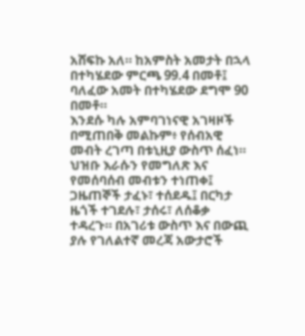አሸፍኩ አለ። ከአምስት አመታት በኋላ በተካሄደው ምርጫ 99.4 በመቶ፤ ባለፈው አመት በተካሄደው ደግሞ 90 በመቶ።
እንደሱ ካሉ አምባገነናዊ አገዛዞች በሚጠበቅ መልኩም፥ የሰብአዊ መብት ረገጣ በቱኒዚያ ውስጥ ሰፈነ። ህዝቡ እራሱን የመግለጽ እና የመሰባሰብ መብቱን ተነጠቀ፤ ጋዜጠኞች ታፈኑ፣ ተሰደዱ፤ በርካታ ዜጎች ተገደሉ፣ ታሰሩ፣ ለሰቆቃ ተዳረጉ። በአገሪቱ ውስጥ እና በውጪ ያሉ የገለልተኛ መረጃ አውታሮች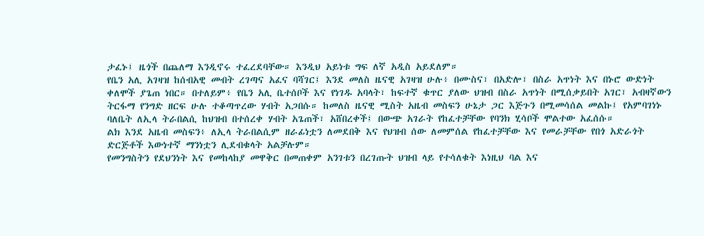ታፈኑ፤ ዜጎች በጨለማ እንዲኖሩ ተፈረደባቸው። እንዲህ አይነቱ ግፍ ለኛ አዲስ አይደለም።
የቤን አሊ አገዛዝ ከሰብአዊ መብት ረገጣና አፈና ባሻገር፤ እንደ መለስ ዜናዊ አገዛዝ ሁሉ፥ በሙስና፣ በአድሎ፣ በስራ አጥነት እና በኑሮ ውድነት ቀለሞች ያጌጠ ነበር። በተለይም፥ የቤን አሊ ቤተሰቦች እና የነገዱ አባላት፣ ከፍተኛ ቁጥር ያለው ህዝብ በስራ አጥነት በሚሰቃይበት አገር፣ አብዛኛውን ትርፋማ የንግድ ዘርፍ ሁሉ ተቆጣጥረው ሃብት አጋበሱ። ከመለስ ዜናዊ ሚስት አዜብ መስፍን ሁኔታ ጋር እጅጉን በሚመሳሰል መልኩ፤ የአምባገነኑ ባለቤት ለኢላ ትራበልሲ ከህዝብ በተሰረቀ ሃብት አጌጠች፣ አሸበረቀች፤ በውጭ አገራት የከፈተቻቸው የባንክ ሂሳቦች ሞልተው አፈሰሱ።
ልክ እንደ አዜብ መስፍን፥ ለኢላ ትራበልሲም ዘራፊነቷን ለመደበቅ እና የህዝብ ሰው ለመምሰል የከፈተቻቸው እና የመራቻቸው የበጎ አድራጎት ድርጅቶች እውነተኛ ማንነቷን ሊደብቁላት አልቻሉም።
የመንግስትን የደህንነት እና የመከላከያ መዋቅር በመጠቀም አንገቱን በረገጡት ህዝብ ላይ የተሳለቁት እነዚህ ባል እና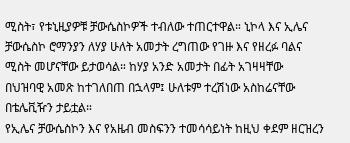ሚስት፣ የቱኒዚያዎቹ ቻውሴስኮዎች ተብለው ተጠርተዋል። ኒኮላ እና ኢሌና ቻውሴስኮ ሮማንያን ለሃያ ሁለት አመታት ረግጠው የገዙ እና የዘረፉ ባልና ሚስት መሆናቸው ይታወሳል። ከሃያ አንድ አመታት በፊት አገዛዛቸው በህዝባዊ አመጽ ከተገለበጠ በኋላም፤ ሁለቱም ተረሽነው አስከሬናቸው በቴሌቪዥን ታይቷል።
የኢሌና ቻውሴስኮን እና የአዜብ መስፍንን ተመሳሳይነት ከዚህ ቀደም ዘርዝረን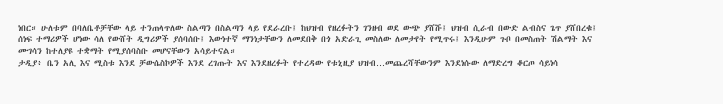ነበር። ሁለቱም በባለቤቶቻቸው ላይ ተንጠላጥለው ስልጣን በስልጣን ላይ የደራረቡ፤ ከህዝብ የዘረፉትን ገንዘብ ወደ ውጭ ያሸሹ፤ ህዝብ ሲራብ በውድ ልብስና ጌጥ ያሸበረቁ፤ ሰነፍ ተማሪዎች ሆነው ሳለ የውሸት ዲግሪዎች ያሰባሰቡ፤ እውነተኛ ማንነታቸውን ለመደበቅ በጎ አድራጊ መስለው ለመታየት የሚጥሩ፤ እንዲሁም ጉቦ በመስጠት ሽልማት እና ሙገሳን ከተለያዩ ተቋማት የሚያሰባስቡ መሆናቸውን አሳይተናል።
ታዲያ፥ ቤን አሊ እና ሚስቱ እንደ ቻውሴስኮዎች እንደ ረገጡት እና እንደዘረፉት የተረዳው የቱኒዚያ ህዝብ…መጨረሻቸውንም እንደነሱው ለማድረግ ቆርጦ ሳይነሳ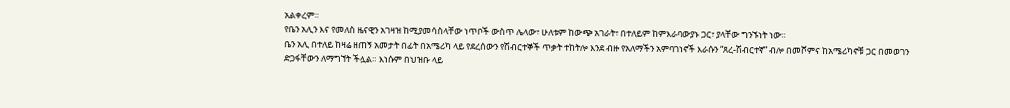አልቀረም።
የቤን አሊን እና የመለስ ዜናዊን አገዛዝ ከሚያመሳስላቸው ነጥቦች ውስጥ ሌላው፣ ሁለቱም ከውጭ አገራት፣ በተለይም ከምእራባውያኑ ጋር፣ ያላቸው ግንኙነት ነው።
ቤን አሊ በተለይ ከዛሬ ዘጠኝ አመታት በፊት በአሜሪካ ላይ የደረሰውን የሽብርተኞች ጥቃት ተከትሎ እንደ ብዙ የአለማችን አምባገነኖች እራሱን “ጸረ-ሽብርተኛ” ብሎ በመሾምና ከአሜሪካኖቹ ጋር በመወገን ድጋፋቸውን ለማግኘት ችሏል። እነሱም በህዝቡ ላይ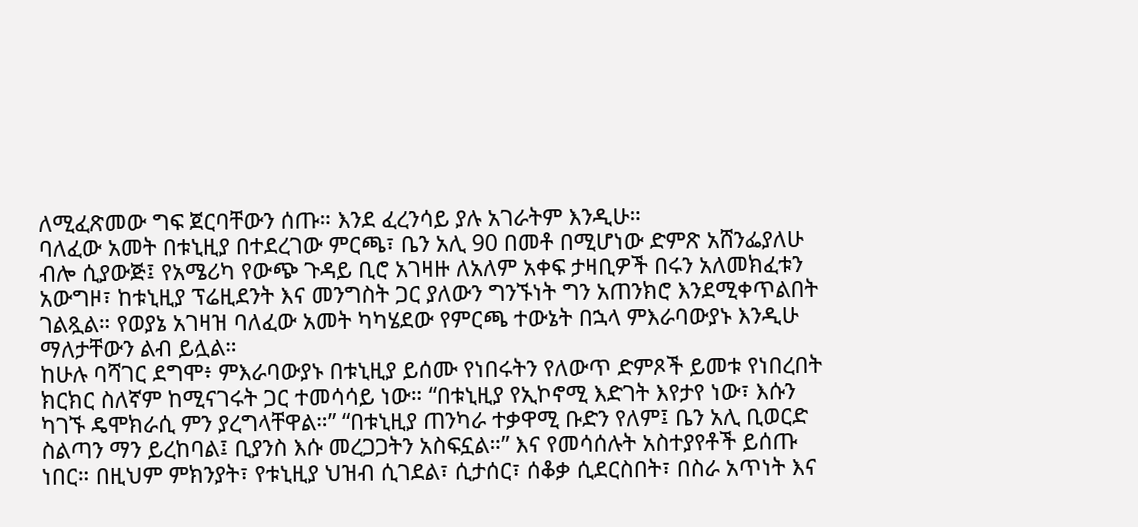ለሚፈጽመው ግፍ ጀርባቸውን ሰጡ። እንደ ፈረንሳይ ያሉ አገራትም እንዲሁ።
ባለፈው አመት በቱኒዚያ በተደረገው ምርጫ፣ ቤን አሊ 90 በመቶ በሚሆነው ድምጽ አሸንፌያለሁ ብሎ ሲያውጅ፤ የአሜሪካ የውጭ ጉዳይ ቢሮ አገዛዙ ለአለም አቀፍ ታዛቢዎች በሩን አለመክፈቱን አውግዞ፣ ከቱኒዚያ ፕሬዚደንት እና መንግስት ጋር ያለውን ግንኙነት ግን አጠንክሮ እንደሚቀጥልበት ገልጿል። የወያኔ አገዛዝ ባለፈው አመት ካካሄደው የምርጫ ተውኔት በኋላ ምእራባውያኑ እንዲሁ ማለታቸውን ልብ ይሏል።
ከሁሉ ባሻገር ደግሞ፥ ምእራባውያኑ በቱኒዚያ ይሰሙ የነበሩትን የለውጥ ድምጾች ይመቱ የነበረበት ክርክር ስለኛም ከሚናገሩት ጋር ተመሳሳይ ነው። “በቱኒዚያ የኢኮኖሚ እድገት እየታየ ነው፣ እሱን ካገኙ ዴሞክራሲ ምን ያረግላቸዋል።” “በቱኒዚያ ጠንካራ ተቃዋሚ ቡድን የለም፤ ቤን አሊ ቢወርድ ስልጣን ማን ይረከባል፤ ቢያንስ እሱ መረጋጋትን አስፍኗል።” እና የመሳሰሉት አስተያየቶች ይሰጡ ነበር። በዚህም ምክንያት፣ የቱኒዚያ ህዝብ ሲገደል፣ ሲታሰር፣ ሰቆቃ ሲደርስበት፣ በስራ አጥነት እና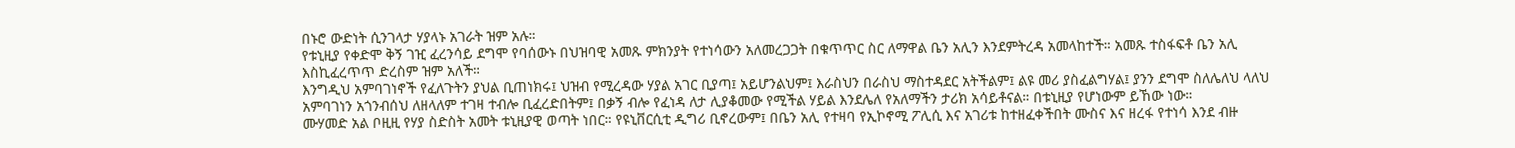በኑሮ ውድነት ሲንገላታ ሃያላኑ አገራት ዝም አሉ።
የቱኒዚያ የቀድሞ ቅኝ ገዢ ፈረንሳይ ደግሞ የባሰውኑ በህዝባዊ አመጹ ምክንያት የተነሳውን አለመረጋጋት በቁጥጥር ስር ለማዋል ቤን አሊን እንደምትረዳ አመላከተች። አመጹ ተስፋፍቶ ቤን አሊ እስኪፈረጥጥ ድረስም ዝም አለች።
እንግዲህ አምባገነኖች የፈለጉትን ያህል ቢጠነክሩ፤ ህዝብ የሚረዳው ሃያል አገር ቢያጣ፤ አይሆንልህም፤ እራስህን በራስህ ማስተዳደር አትችልም፤ ልዩ መሪ ያስፈልግሃል፤ ያንን ደግሞ ስለሌለህ ላለህ አምባገነን አጎንብሰህ ለዘላለም ተገዛ ተብሎ ቢፈረድበትም፤ በቃኝ ብሎ የፈነዳ ለታ ሊያቆመው የሚችል ሃይል እንደሌለ የአለማችን ታሪክ አሳይቶናል። በቱኒዚያ የሆነውም ይኸው ነው።
ሙሃመድ አል ቦዚዚ የሃያ ስድስት አመት ቱኒዚያዊ ወጣት ነበር። የዩኒቨርሲቲ ዲግሪ ቢኖረውም፤ በቤን አሊ የተዛባ የኢኮኖሚ ፖሊሲ እና አገሪቱ ከተዘፈቀችበት ሙስና እና ዘረፋ የተነሳ እንደ ብዙ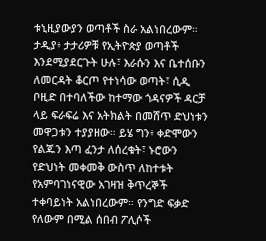ቱኒዚያውያን ወጣቶች ስራ አልነበረውም።
ታዲያ፥ ታታሪዎቹ የኢትዮጵያ ወጣቶች እንደሚያደርጉት ሁሉ፣ እራሱን እና ቤተሰቡን ለመርዳት ቆርጦ የተነሳው ወጣት፣ ሲዲ ቦዚድ በተባለችው ከተማው ጎዳናዎች ዳርቻ ላይ ፍራፍሬ እና አትክልት በመሸጥ ድህነቱን መዋጋቱን ተያያዘው። ይሄ ግን፥ ቀድሞውን የልጁን እጣ ፈንታ ለሰረቁት፣ ኑሮውን የድህነት መቀመቅ ውስጥ ለከተቱት የአምባገነናዊው አገዛዝ ቅጥረኞች ተቀባይነት አልነበረውም። የንግድ ፍቃድ የለውም በሚል ሰበብ ፖሊሶች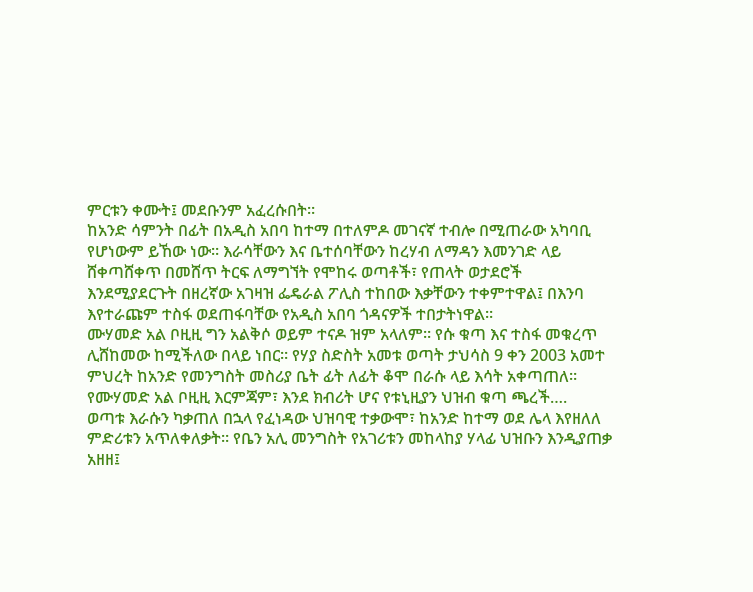ምርቱን ቀሙት፤ መደቡንም አፈረሱበት።
ከአንድ ሳምንት በፊት በአዲስ አበባ ከተማ በተለምዶ መገናኛ ተብሎ በሚጠራው አካባቢ የሆነውም ይኸው ነው። እራሳቸውን እና ቤተሰባቸውን ከረሃብ ለማዳን እመንገድ ላይ ሸቀጣሸቀጥ በመሸጥ ትርፍ ለማግኘት የሞከሩ ወጣቶች፣ የጠላት ወታደሮች እንደሚያደርጉት በዘረኛው አገዛዝ ፌዴራል ፖሊስ ተከበው እቃቸውን ተቀምተዋል፤ በእንባ እየተራጩም ተስፋ ወደጠፋባቸው የአዲስ አበባ ጎዳናዎች ተበታትነዋል።
ሙሃመድ አል ቦዚዚ ግን አልቅሶ ወይም ተናዶ ዝም አላለም። የሱ ቁጣ እና ተስፋ መቁረጥ ሊሸከመው ከሚችለው በላይ ነበር። የሃያ ስድስት አመቱ ወጣት ታህሳስ 9 ቀን 2003 አመተ ምህረት ከአንድ የመንግስት መስሪያ ቤት ፊት ለፊት ቆሞ በራሱ ላይ እሳት አቀጣጠለ።
የሙሃመድ አል ቦዚዚ እርምጃም፣ እንደ ክብሪት ሆና የቱኒዚያን ህዝብ ቁጣ ጫረች….
ወጣቱ እራሱን ካቃጠለ በኋላ የፈነዳው ህዝባዊ ተቃውሞ፣ ከአንድ ከተማ ወደ ሌላ እየዘለለ ምድሪቱን አጥለቀለቃት። የቤን አሊ መንግስት የአገሪቱን መከላከያ ሃላፊ ህዝቡን እንዲያጠቃ አዘዘ፤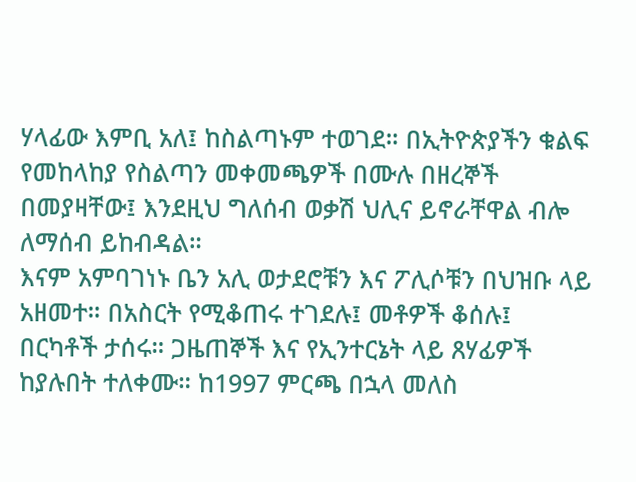ሃላፊው እምቢ አለ፤ ከስልጣኑም ተወገደ። በኢትዮጵያችን ቁልፍ የመከላከያ የስልጣን መቀመጫዎች በሙሉ በዘረኞች በመያዛቸው፤ እንደዚህ ግለሰብ ወቃሽ ህሊና ይኖራቸዋል ብሎ ለማሰብ ይከብዳል።
እናም አምባገነኑ ቤን አሊ ወታደሮቹን እና ፖሊሶቹን በህዝቡ ላይ አዘመተ። በአስርት የሚቆጠሩ ተገደሉ፤ መቶዎች ቆሰሉ፤ በርካቶች ታሰሩ። ጋዜጠኞች እና የኢንተርኔት ላይ ጸሃፊዎች ከያሉበት ተለቀሙ። ከ1997 ምርጫ በኋላ መለስ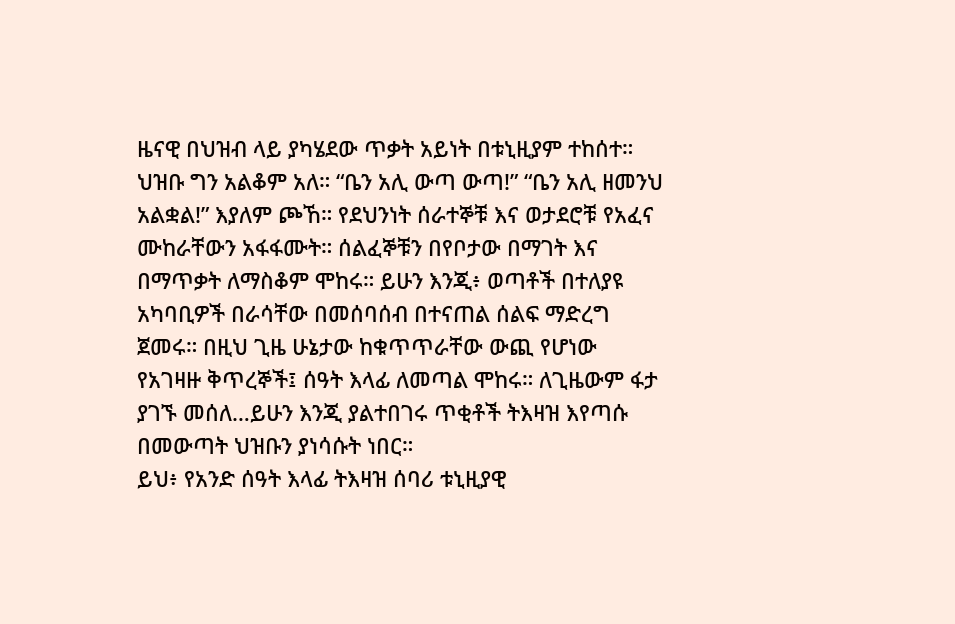ዜናዊ በህዝብ ላይ ያካሄደው ጥቃት አይነት በቱኒዚያም ተከሰተ።
ህዝቡ ግን አልቆም አለ። “ቤን አሊ ውጣ ውጣ!” “ቤን አሊ ዘመንህ አልቋል!” እያለም ጮኸ። የደህንነት ሰራተኞቹ እና ወታደሮቹ የአፈና ሙከራቸውን አፋፋሙት። ሰልፈኞቹን በየቦታው በማገት እና በማጥቃት ለማስቆም ሞከሩ። ይሁን እንጂ፥ ወጣቶች በተለያዩ አካባቢዎች በራሳቸው በመሰባሰብ በተናጠል ሰልፍ ማድረግ ጀመሩ። በዚህ ጊዜ ሁኔታው ከቁጥጥራቸው ውጪ የሆነው የአገዛዙ ቅጥረኞች፤ ሰዓት እላፊ ለመጣል ሞከሩ። ለጊዜውም ፋታ ያገኙ መሰለ…ይሁን እንጂ ያልተበገሩ ጥቂቶች ትእዛዝ እየጣሱ በመውጣት ህዝቡን ያነሳሱት ነበር።
ይህ፥ የአንድ ሰዓት እላፊ ትእዛዝ ሰባሪ ቱኒዚያዊ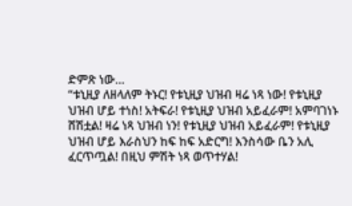ድምጽ ነው…
“ቱኒዚያ ለዘላለም ትኑር! የቱኒዚያ ህዝብ ዛሬ ነጻ ነው! የቱኒዚያ ህዝብ ሆይ ተነስ! አትፍራ! የቱኒዚያ ህዝብ አይፈራም! አምባገነኑ ሸሽቷል! ዛሬ ነጻ ህዝብ ነን! የቱኒዚያ ህዝብ አይፈራም! የቱኒዚያ ህዝብ ሆይ እራስህን ከፍ ከፍ አድርግ! እንስሳው ቤን አሊ ፈርጥጧል! በዚህ ምሽት ነጻ ወጥተሃል!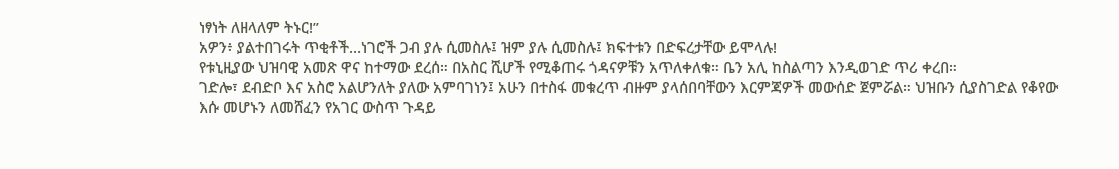ነፃነት ለዘላለም ትኑር!”
አዎን፥ ያልተበገሩት ጥቂቶች…ነገሮች ጋብ ያሉ ሲመስሉ፤ ዝም ያሉ ሲመስሉ፤ ክፍተቱን በድፍረታቸው ይሞላሉ!
የቱኒዚያው ህዝባዊ አመጽ ዋና ከተማው ደረሰ። በአስር ሺሆች የሚቆጠሩ ጎዳናዎቹን አጥለቀለቁ። ቤን አሊ ከስልጣን እንዲወገድ ጥሪ ቀረበ።
ገድሎ፣ ደብድቦ እና አስሮ አልሆንለት ያለው አምባገነን፤ አሁን በተስፋ መቁረጥ ብዙም ያላሰበባቸውን እርምጃዎች መውሰድ ጀምሯል። ህዝቡን ሲያስገድል የቆየው እሱ መሆኑን ለመሸፈን የአገር ውስጥ ጉዳይ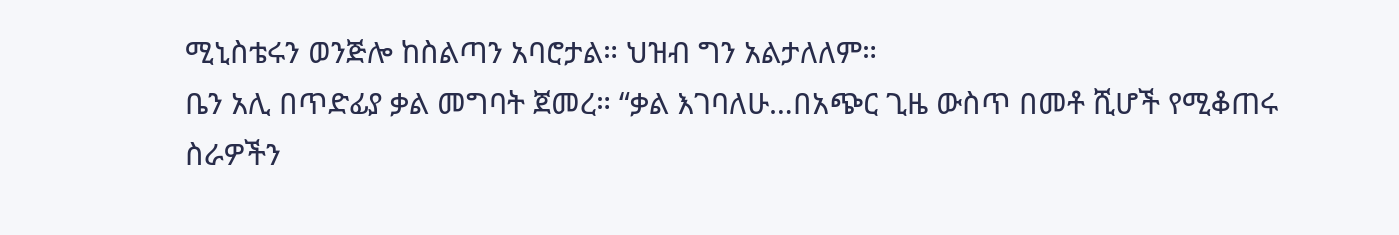ሚኒስቴሩን ወንጅሎ ከስልጣን አባሮታል። ህዝብ ግን አልታለለም።
ቤን አሊ በጥድፊያ ቃል መግባት ጀመረ። “ቃል እገባለሁ…በአጭር ጊዜ ውስጥ በመቶ ሺሆች የሚቆጠሩ ስራዎችን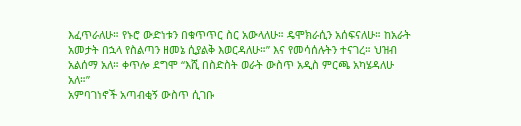እፈጥራለሁ። የኑሮ ውድነቱን በቁጥጥር ስር አውላለሁ። ዴሞክራሲን አሰፍናለሁ። ከአራት አመታት በኋላ የስልጣን ዘመኔ ሲያልቅ እወርዳለሁ።” እና የመሳሰሉትን ተናገረ። ህዝብ አልሰማ አለ። ቀጥሎ ደግሞ “እሺ በስድስት ወራት ውስጥ አዲስ ምርጫ አካሄዳለሁ አለ።”
አምባገነኖች አጣብቂኝ ውስጥ ሲገቡ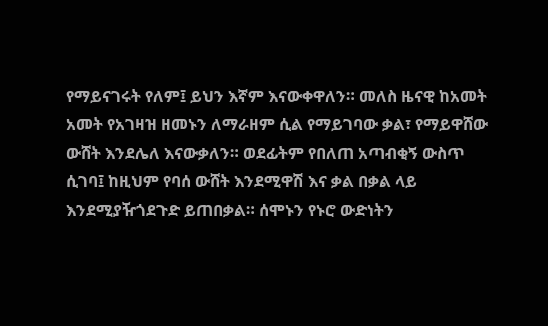የማይናገሩት የለም፤ ይህን እኛም እናውቀዋለን። መለስ ዜናዊ ከአመት አመት የአገዛዝ ዘመኑን ለማራዘም ሲል የማይገባው ቃል፣ የማይዋሸው ውሸት እንደሌለ እናውቃለን። ወደፊትም የበለጠ አጣብቂኝ ውስጥ ሲገባ፤ ከዚህም የባሰ ውሸት እንደሚዋሽ እና ቃል በቃል ላይ እንደሚያዥጎደጉድ ይጠበቃል። ሰሞኑን የኑሮ ውድነትን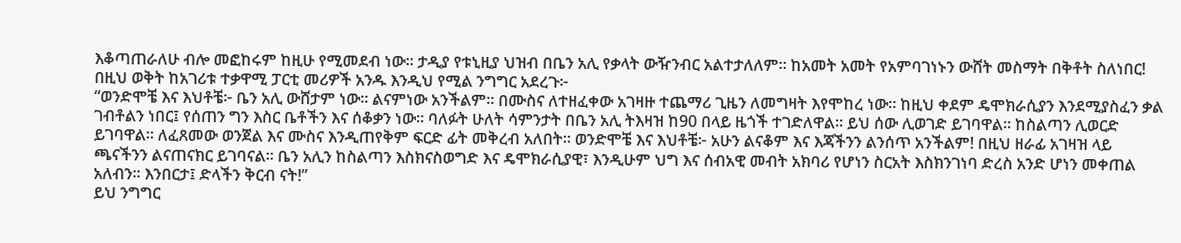እቆጣጠራለሁ ብሎ መፎከሩም ከዚሁ የሚመደብ ነው። ታዲያ የቱኒዚያ ህዝብ በቤን አሊ የቃላት ውዥንብር አልተታለለም። ከአመት አመት የአምባገነኑን ውሸት መስማት በቅቶት ስለነበር!
በዚህ ወቅት ከአገሪቱ ተቃዋሚ ፓርቲ መሪዎች አንዱ እንዲህ የሚል ንግግር አደረጉ፦
“ወንድሞቼ እና እህቶቼ፦ ቤን አሊ ውሸታም ነው። ልናምነው አንችልም። በሙስና ለተዘፈቀው አገዛዙ ተጨማሪ ጊዜን ለመግዛት እየሞከረ ነው። ከዚህ ቀደም ዴሞክራሲያን እንደሚያስፈን ቃል ገብቶልን ነበር፤ የሰጠን ግን እስር ቤቶችን እና ሰቆቃን ነው። ባለፉት ሁለት ሳምንታት በቤን አሊ ትእዛዝ ከ90 በላይ ዜጎች ተገድለዋል። ይህ ሰው ሊወገድ ይገባዋል። ከስልጣን ሊወርድ ይገባዋል። ለፈጸመው ወንጀል እና ሙስና እንዲጠየቅም ፍርድ ፊት መቅረብ አለበት። ወንድሞቼ እና እህቶቼ፦ አሁን ልናቆም እና እጃችንን ልንሰጥ አንችልም! በዚህ ዘራፊ አገዛዝ ላይ ጫናችንን ልናጠናክር ይገባናል። ቤን አሊን ከስልጣን እስክናስወግድ እና ዴሞክራሲያዊ፣ እንዲሁም ህግ እና ሰብአዊ መብት አክባሪ የሆነን ስርአት እስክንገነባ ድረስ አንድ ሆነን መቀጠል አለብን። እንበርታ፤ ድላችን ቅርብ ናት!”
ይህ ንግግር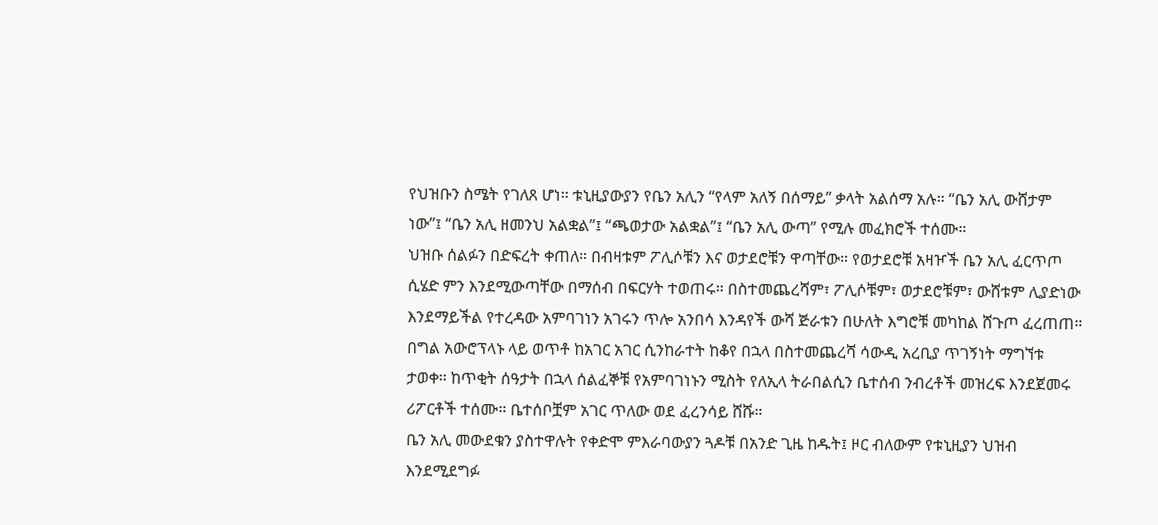የህዝቡን ስሜት የገለጸ ሆነ። ቱኒዚያውያን የቤን አሊን “የላም አለኝ በሰማይ” ቃላት አልሰማ አሉ። “ቤን አሊ ውሸታም ነው”፤ “ቤን አሊ ዘመንህ አልቋል”፤ “ጫወታው አልቋል”፤ “ቤን አሊ ውጣ” የሚሉ መፈክሮች ተሰሙ።
ህዝቡ ሰልፉን በድፍረት ቀጠለ። በብዛቱም ፖሊሶቹን እና ወታደሮቹን ዋጣቸው። የወታደሮቹ አዛዦች ቤን አሊ ፈርጥጦ ሲሄድ ምን እንደሚውጣቸው በማሰብ በፍርሃት ተወጠሩ። በስተመጨረሻም፣ ፖሊሶቹም፣ ወታደሮቹም፣ ውሸቱም ሊያድነው እንደማይችል የተረዳው አምባገነን አገሩን ጥሎ አንበሳ እንዳየች ውሻ ጅራቱን በሁለት እግሮቹ መካከል ሸጉጦ ፈረጠጠ። በግል አውሮፕላኑ ላይ ወጥቶ ከአገር አገር ሲንከራተት ከቆየ በኋላ በስተመጨረሻ ሳውዲ አረቢያ ጥገኝነት ማግኘቱ ታወቀ። ከጥቂት ሰዓታት በኋላ ሰልፈኞቹ የአምባገነኑን ሚስት የለኢላ ትራበልሲን ቤተሰብ ንብረቶች መዝረፍ እንደጀመሩ ሪፖርቶች ተሰሙ። ቤተሰቦቿም አገር ጥለው ወደ ፈረንሳይ ሸሹ።
ቤን አሊ መውደቁን ያስተዋሉት የቀድሞ ምእራባውያን ጓዶቹ በአንድ ጊዜ ከዱት፤ ዞር ብለውም የቱኒዚያን ህዝብ እንደሚደግፉ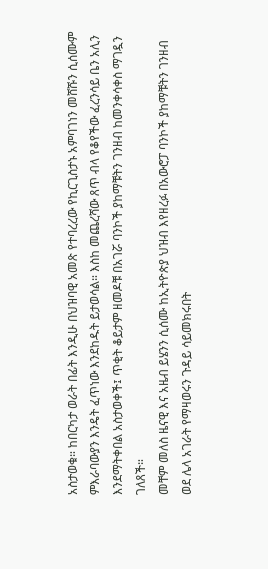አስታወቁ። ከበርካታ ወራት በፊት እንዲሁ በህዝባዊ አመጽ የተባረረው የኪርጊስታኑ አምባገነን መሸሹን ሲሰሙም ምእራባውያን እንዴት ፈጥነው እንደከዱት ይታወሳል። እስከ መጨረሻው ጸጥ ብላ የቆየችው ፈረንሳይ ቤን አሊን እንደማትቀበል አስታወቀች፤ ጥቂት ቆይታም ዘመዶቹ በአገሯ ባንኮች ያከማቹትን ገንዘብ ከመንቀሳቀስ ማገዷን ገለጸች።
መቸም መለስ ዜናዊ እና አዜብ ይሄንን ሲሰሙ ከኢትዮጵያ ህዝብ እየዘረፉ በአውሮፓ ባንኮች ያከማቹትን ገንዘብ ወደ ሌላ አገራት የማዛወሩን ጉዳይ ሳይመክሩበት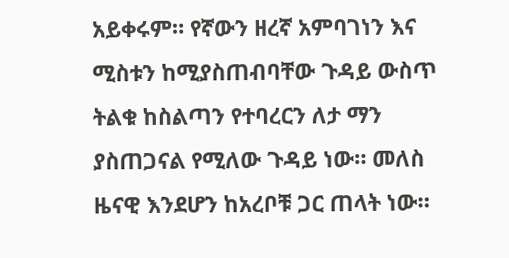አይቀሩም። የኛውን ዘረኛ አምባገነን እና ሚስቱን ከሚያስጠብባቸው ጉዳይ ውስጥ ትልቁ ከስልጣን የተባረርን ለታ ማን ያስጠጋናል የሚለው ጉዳይ ነው። መለስ ዜናዊ እንደሆን ከአረቦቹ ጋር ጠላት ነው።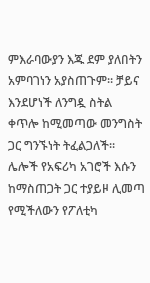ምእራባውያን እጁ ደም ያለበትን አምባገነን አያስጠጉም። ቻይና እንደሆነች ለንግዷ ስትል ቀጥሎ ከሚመጣው መንግስት ጋር ግንኙነት ትፈልጋለች። ሌሎች የአፍሪካ አገሮች እሱን ከማስጠጋት ጋር ተያይዞ ሊመጣ የሚችለውን የፖለቲካ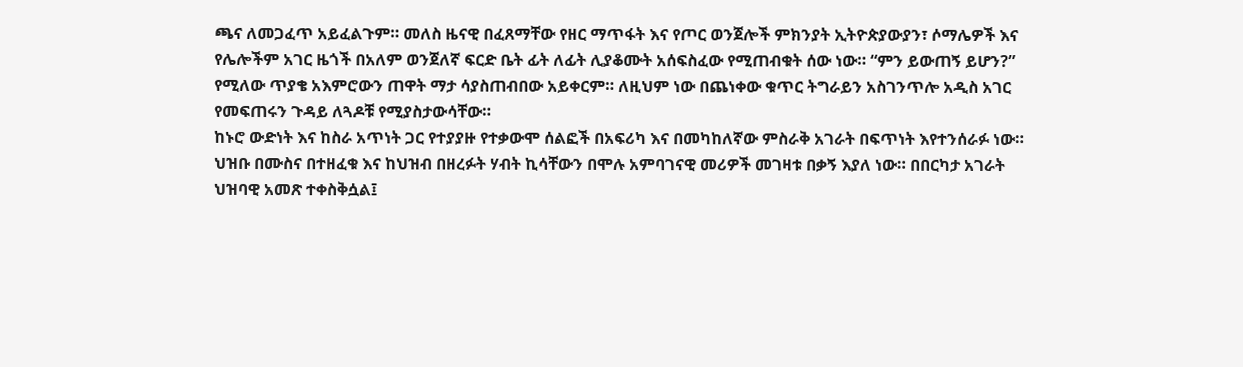ጫና ለመጋፈጥ አይፈልጉም። መለስ ዜናዊ በፈጸማቸው የዘር ማጥፋት እና የጦር ወንጀሎች ምክንያት ኢትዮጵያውያን፣ ሶማሌዎች እና የሌሎችም አገር ዜጎች በአለም ወንጀለኛ ፍርድ ቤት ፊት ለፊት ሊያቆሙት አሰፍስፈው የሚጠብቁት ሰው ነው። “ምን ይውጠኝ ይሆን?” የሚለው ጥያቄ አእምሮውን ጠዋት ማታ ሳያስጠብበው አይቀርም። ለዚህም ነው በጨነቀው ቁጥር ትግራይን አስገንጥሎ አዲስ አገር የመፍጠሩን ጉዳይ ለጓዶቹ የሚያስታውሳቸው።
ከኑሮ ውድነት እና ከስራ አጥነት ጋር የተያያዙ የተቃውሞ ሰልፎች በአፍሪካ እና በመካከለኛው ምስራቅ አገራት በፍጥነት እየተንሰራፉ ነው። ህዝቡ በሙስና በተዘፈቁ እና ከህዝብ በዘረፉት ሃብት ኪሳቸውን በሞሉ አምባገናዊ መሪዎች መገዛቱ በቃኝ እያለ ነው። በበርካታ አገራት ህዝባዊ አመጽ ተቀስቅሷል፤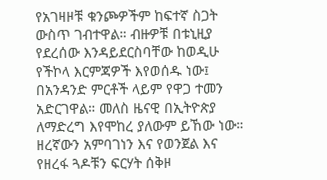የአገዛዞቹ ቁንጮዎችም ከፍተኛ ስጋት ውስጥ ገብተዋል። ብዙዎቹ በቱኒዚያ የደረሰው እንዳይደርስባቸው ከወዲሁ የችኮላ እርምጃዎች እየወሰዱ ነው፤ በአንዳንድ ምርቶች ላይም የዋጋ ተመን አድርገዋል። መለስ ዜናዊ በኢትዮጵያ ለማድረግ እየሞከረ ያለውም ይኸው ነው።
ዘረኛውን አምባገነን እና የወንጀል እና የዘረፋ ጓዶቹን ፍርሃት ሰቅዞ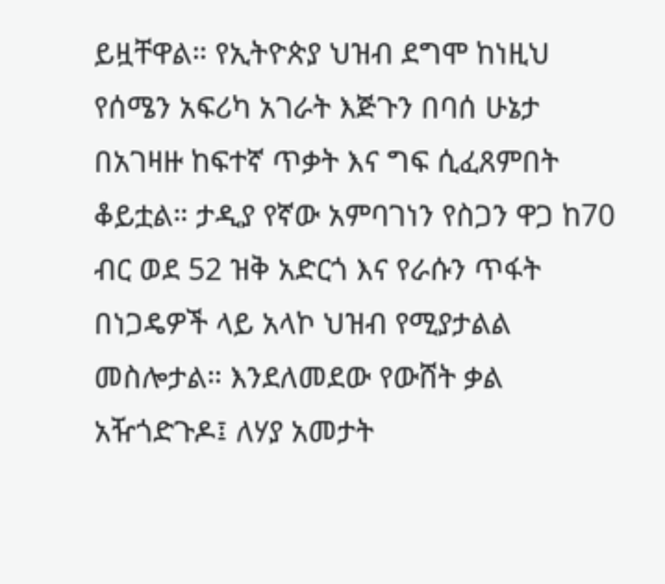ይዟቸዋል። የኢትዮጵያ ህዝብ ደግሞ ከነዚህ የሰሜን አፍሪካ አገራት እጅጉን በባሰ ሁኔታ በአገዛዙ ከፍተኛ ጥቃት እና ግፍ ሲፈጸምበት ቆይቷል። ታዲያ የኛው አምባገነን የስጋን ዋጋ ከ70 ብር ወደ 52 ዝቅ አድርጎ እና የራሱን ጥፋት በነጋዴዎች ላይ አላኮ ህዝብ የሚያታልል መስሎታል። እንደለመደው የውሸት ቃል አዥጎድጉዶ፤ ለሃያ አመታት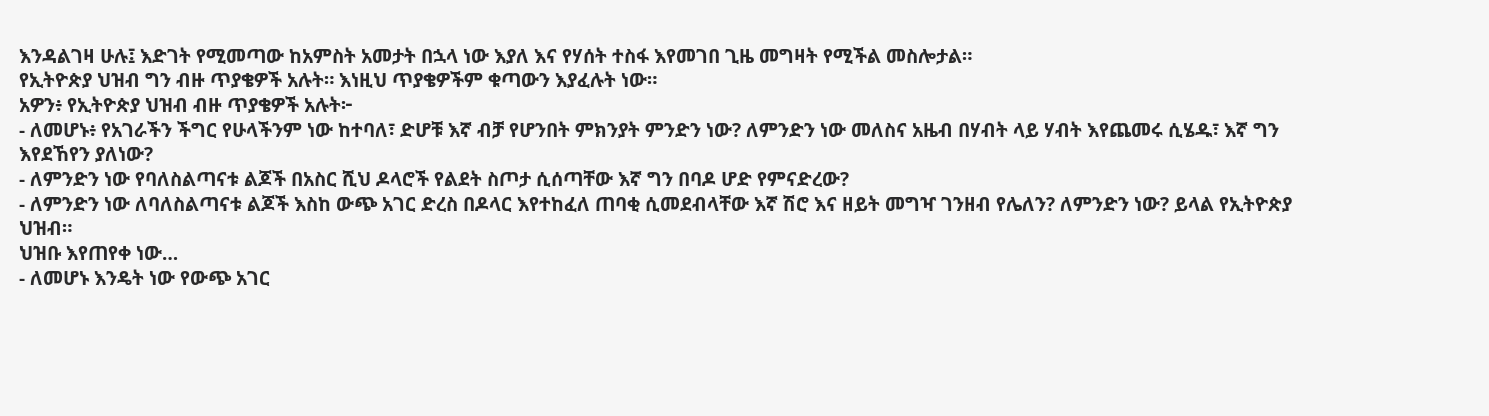እንዳልገዛ ሁሉ፤ እድገት የሚመጣው ከአምስት አመታት በኋላ ነው እያለ እና የሃሰት ተስፋ እየመገበ ጊዜ መግዛት የሚችል መስሎታል።
የኢትዮጵያ ህዝብ ግን ብዙ ጥያቄዎች አሉት። እነዚህ ጥያቄዎችም ቁጣውን እያፈሉት ነው።
አዎን፥ የኢትዮጵያ ህዝብ ብዙ ጥያቄዎች አሉት፦
- ለመሆኑ፥ የአገራችን ችግር የሁላችንም ነው ከተባለ፣ ድሆቹ እኛ ብቻ የሆንበት ምክንያት ምንድን ነው? ለምንድን ነው መለስና አዜብ በሃብት ላይ ሃብት እየጨመሩ ሲሄዱ፣ እኛ ግን እየደኸየን ያለነው?
- ለምንድን ነው የባለስልጣናቱ ልጆች በአስር ሺህ ዶላሮች የልደት ስጦታ ሲሰጣቸው እኛ ግን በባዶ ሆድ የምናድረው?
- ለምንድን ነው ለባለስልጣናቱ ልጆች እስከ ውጭ አገር ድረስ በዶላር እየተከፈለ ጠባቂ ሲመደብላቸው እኛ ሽሮ እና ዘይት መግዣ ገንዘብ የሌለን? ለምንድን ነው? ይላል የኢትዮጵያ ህዝብ።
ህዝቡ እየጠየቀ ነው…
- ለመሆኑ እንዴት ነው የውጭ አገር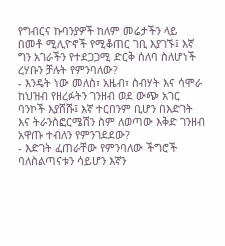የግብርና ኩባንያዎች ከለም መሬታችን ላይ በመቶ ሚሊዮኖች የሚቆጠር ገቢ እያገኙ፤ እኛ ግን አገራችን የተደጋጋሚ ድርቅ ሰለባ ስለሆነች ረሃቡን ቻሉት የምንባለው?
- እንዴት ነው መለስ፣ አዜብ፣ ስብሃት እና ሳሞራ ከህዝብ የዘረፉትን ገንዘብ ወደ ውጭ አገር ባንኮች እያሸሹ፤ እኛ ተርበንም ቢሆን በእድገት እና ትራንስፎርሜሽን ስም ለወጣው እቅድ ገንዘብ አዋጡ ተብለን የምንገደደው?
- እድገት ፈጠራቸው የምንባለው ችግሮች ባለስልጣናቱን ሳይሆን እኛን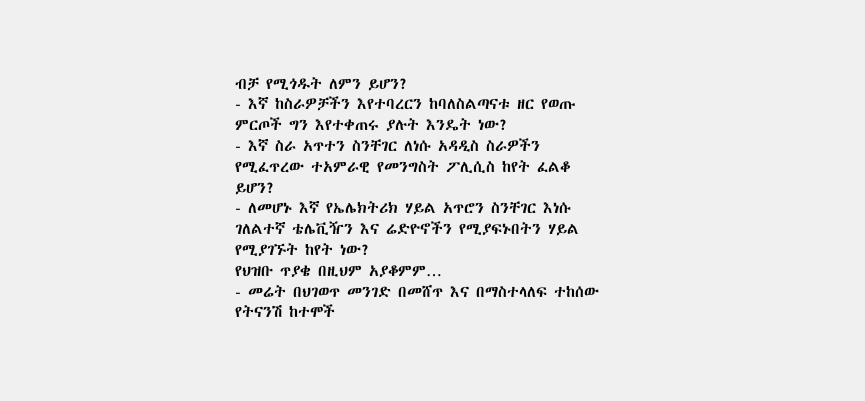ብቻ የሚጎዱት ለምን ይሆን?
- እኛ ከስራዎቻችን እየተባረርን ከባለስልጣናቱ ዘር የወጡ ምርጦች ግን እየተቀጠሩ ያሉት እንዴት ነው?
- እኛ ስራ አጥተን ስንቸገር ለነሱ አዳዲስ ስራዎችን የሚፈጥረው ተአምራዊ የመንግስት ፖሊሲስ ከየት ፈልቆ ይሆን?
- ለመሆኑ እኛ የኤሌክትሪክ ሃይል አጥሮን ስንቸገር እነሱ ገለልተኛ ቴሌቪዥን እና ሬድዮኖችን የሚያፍኑበትን ሃይል የሚያገኙት ከየት ነው?
የህዝቡ ጥያቄ በዚህም አያቆምም…
- መሬት በህገወጥ መንገድ በመሸጥ እና በማስተላለፍ ተከሰው የትናንሽ ከተሞች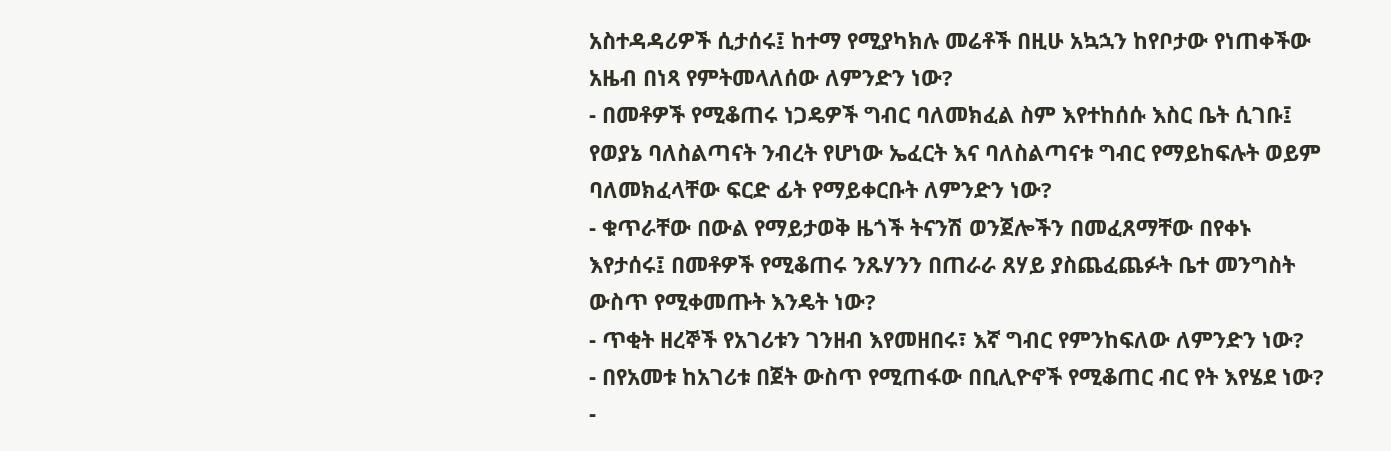አስተዳዳሪዎች ሲታሰሩ፤ ከተማ የሚያካክሉ መሬቶች በዚሁ አኳኋን ከየቦታው የነጠቀችው አዜብ በነጻ የምትመላለሰው ለምንድን ነው?
- በመቶዎች የሚቆጠሩ ነጋዴዎች ግብር ባለመክፈል ስም እየተከሰሱ እስር ቤት ሲገቡ፤ የወያኔ ባለስልጣናት ንብረት የሆነው ኤፈርት እና ባለስልጣናቱ ግብር የማይከፍሉት ወይም ባለመክፈላቸው ፍርድ ፊት የማይቀርቡት ለምንድን ነው?
- ቁጥራቸው በውል የማይታወቅ ዜጎች ትናንሽ ወንጀሎችን በመፈጸማቸው በየቀኑ እየታሰሩ፤ በመቶዎች የሚቆጠሩ ንጹሃንን በጠራራ ጸሃይ ያስጨፈጨፉት ቤተ መንግስት ውስጥ የሚቀመጡት እንዴት ነው?
- ጥቂት ዘረኞች የአገሪቱን ገንዘብ እየመዘበሩ፣ እኛ ግብር የምንከፍለው ለምንድን ነው?
- በየአመቱ ከአገሪቱ በጀት ውስጥ የሚጠፋው በቢሊዮኖች የሚቆጠር ብር የት እየሄደ ነው?
-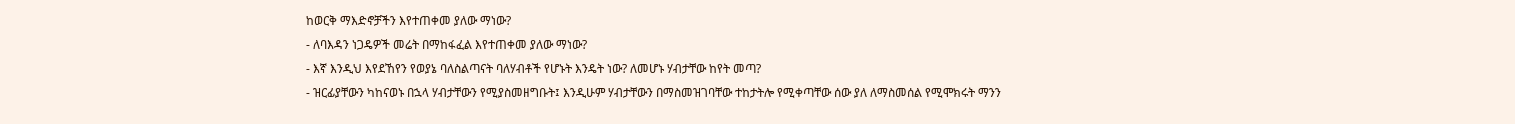ከወርቅ ማእድኖቻችን እየተጠቀመ ያለው ማነው?
- ለባእዳን ነጋዴዎች መሬት በማከፋፈል እየተጠቀመ ያለው ማነው?
- እኛ እንዲህ እየደኸየን የወያኔ ባለስልጣናት ባለሃብቶች የሆኑት እንዴት ነው? ለመሆኑ ሃብታቸው ከየት መጣ?
- ዝርፊያቸውን ካከናወኑ በኋላ ሃብታቸውን የሚያስመዘግቡት፤ እንዲሁም ሃብታቸውን በማስመዝገባቸው ተከታትሎ የሚቀጣቸው ሰው ያለ ለማስመሰል የሚሞክሩት ማንን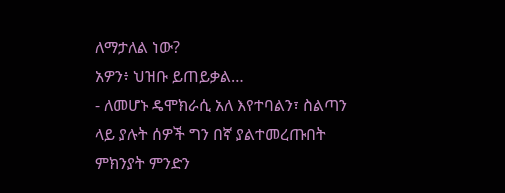ለማታለል ነው?
አዎን፥ ህዝቡ ይጠይቃል…
- ለመሆኑ ዴሞክራሲ አለ እየተባልን፣ ስልጣን ላይ ያሉት ሰዎች ግን በኛ ያልተመረጡበት ምክንያት ምንድን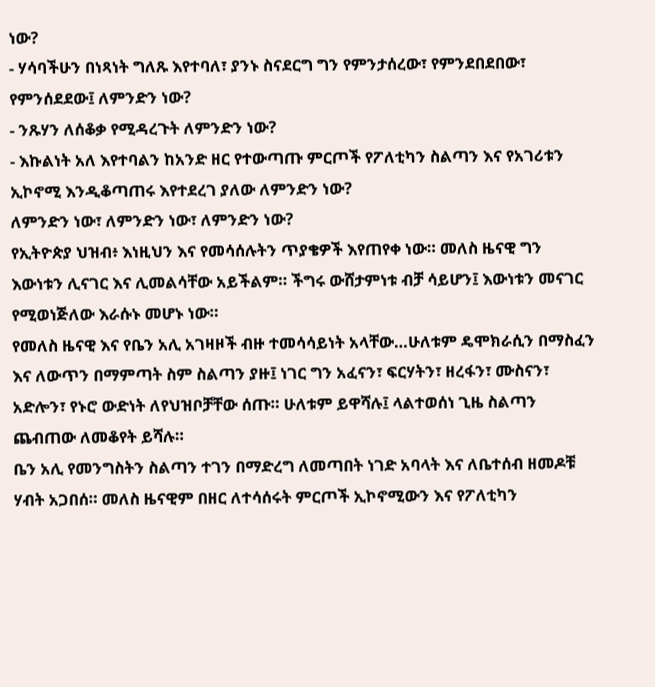ነው?
- ሃሳባችሁን በነጻነት ግለጹ እየተባለ፣ ያንኑ ስናደርግ ግን የምንታሰረው፣ የምንደበደበው፣ የምንሰደደው፤ ለምንድን ነው?
- ንጹሃን ለሰቆቃ የሚዳረጉት ለምንድን ነው?
- እኩልነት አለ እየተባልን ከአንድ ዘር የተውጣጡ ምርጦች የፖለቲካን ስልጣን እና የአገሪቱን ኢኮኖሚ እንዲቆጣጠሩ እየተደረገ ያለው ለምንድን ነው?
ለምንድን ነው፣ ለምንድን ነው፣ ለምንድን ነው?
የኢትዮጵያ ህዝብ፥ እነዚህን እና የመሳሰሉትን ጥያቄዎች እየጠየቀ ነው። መለስ ዜናዊ ግን እውነቱን ሊናገር እና ሊመልሳቸው አይችልም። ችግሩ ውሸታምነቱ ብቻ ሳይሆን፤ እውነቱን መናገር የሚወነጅለው እራሱኑ መሆኑ ነው።
የመለስ ዜናዊ እና የቤን አሊ አገዛዞች ብዙ ተመሳሳይነት አላቸው…ሁለቱም ዴሞክራሲን በማስፈን እና ለውጥን በማምጣት ስም ስልጣን ያዙ፤ ነገር ግን አፈናን፣ ፍርሃትን፣ ዘረፋን፣ ሙስናን፣ አድሎን፣ የኑሮ ውድነት ለየህዝቦቻቸው ሰጡ። ሁለቱም ይዋሻሉ፤ ላልተወሰነ ጊዜ ስልጣን ጨብጠው ለመቆየት ይሻሉ።
ቤን አሊ የመንግስትን ስልጣን ተገን በማድረግ ለመጣበት ነገድ አባላት እና ለቤተሰብ ዘመዶቹ ሃብት አጋበሰ። መለስ ዜናዊም በዘር ለተሳሰሩት ምርጦች ኢኮኖሚውን እና የፖለቲካን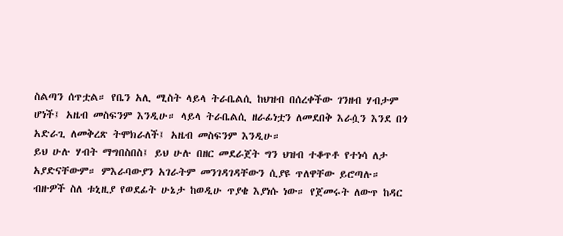ስልጣን ሰጥቷል። የቤን አሊ ሚስት ላይላ ትራቤልሲ ከህዝብ በሰረቀችው ገንዘብ ሃብታም ሆነች፤ አዜብ መስፍንም እንዲሁ። ላይላ ትራቤልሲ ዘራፊነቷን ለመደበቅ እራሷን እንደ በጎ አድራጊ ለመቅረጽ ትሞክራለች፤ አዜብ መስፍንም እንዲሁ።
ይህ ሁሉ ሃብት ማግበስበስ፤ ይህ ሁሉ በዘር መደራጀት ግን ህዝብ ተቆጥቶ የተነሳ ለታ አያድናቸውም። ምእራባውያን አገራትም መንገዳገዳቸውን ሲያዩ ጥለዋቸው ይሮጣሉ።
ብዙዎች ስለ ቱኒዚያ የወደፊት ሁኔታ ከወዲሁ ጥያቄ እያነሱ ነው። የጀመሩት ለውጥ ከዳር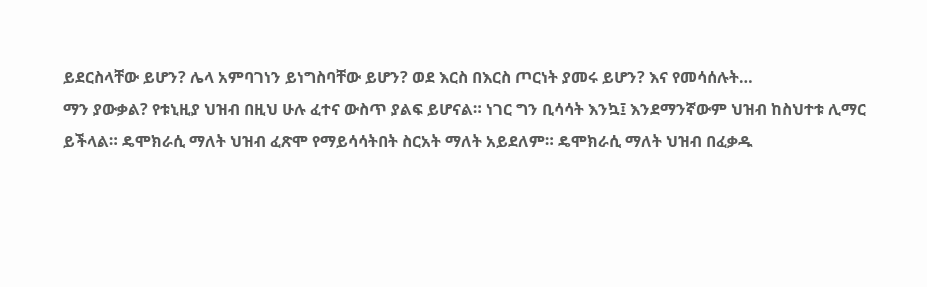ይደርስላቸው ይሆን? ሌላ አምባገነን ይነግስባቸው ይሆን? ወደ እርስ በእርስ ጦርነት ያመሩ ይሆን? እና የመሳሰሉት…
ማን ያውቃል? የቱኒዚያ ህዝብ በዚህ ሁሉ ፈተና ውስጥ ያልፍ ይሆናል። ነገር ግን ቢሳሳት እንኳ፤ እንደማንኛውም ህዝብ ከስህተቱ ሊማር ይችላል። ዴሞክራሲ ማለት ህዝብ ፈጽሞ የማይሳሳትበት ስርአት ማለት አይደለም። ዴሞክራሲ ማለት ህዝብ በፈቃዱ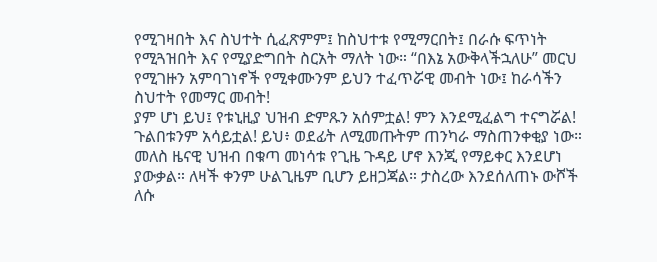የሚገዛበት እና ስህተት ሲፈጽምም፤ ከስህተቱ የሚማርበት፤ በራሱ ፍጥነት የሚጓዝበት እና የሚያድግበት ስርአት ማለት ነው። “በእኔ አውቅላችኋለሁ” መርህ የሚገዙን አምባገነኖች የሚቀሙንም ይህን ተፈጥሯዊ መብት ነው፤ ከራሳችን ስህተት የመማር መብት!
ያም ሆነ ይህ፤ የቱኒዚያ ህዝብ ድምጹን አሰምቷል! ምን እንደሚፈልግ ተናግሯል! ጉልበቱንም አሳይቷል! ይህ፥ ወደፊት ለሚመጡትም ጠንካራ ማስጠንቀቂያ ነው።
መለስ ዜናዊ ህዝብ በቁጣ መነሳቱ የጊዜ ጉዳይ ሆኖ እንጂ የማይቀር እንደሆነ ያውቃል። ለዛች ቀንም ሁልጊዜም ቢሆን ይዘጋጃል። ታስረው እንደሰለጠኑ ውሾች ለሱ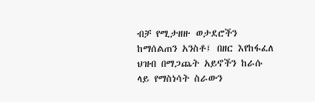ብቻ የሚታዘዙ ወታደሮችን ከማሰልጠን አንስቶ፤ በዘር እየከፋፈለ ህዝብ በማጋጨት አይኖችን ከራሱ ላይ የማስነሳት ስራውን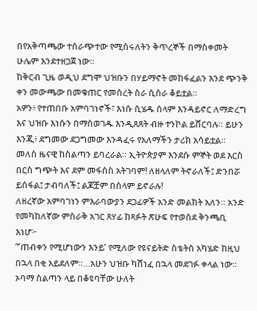በየአቅጣጫው ተሰራጭተው የሚሰሩለትን ቅጥረኞች በማስቀመት ሁሌም እንደተዘጋጀ ነው።
ከቅርብ ጊዜ ወዲህ ደግሞ ህዝቡን በሃይማኖት መከፋፈልን እንደ ጭንቅ ቀን መውጫው በመቁጠር የመሰረት ስራ ሲሰራ ቆይቷል።
አዎን፥ የተጠበቡ አምባገነኖች፣ እነሱ ሲሄዱ ሰላም እንዳይኖር ለማድረግ እና ህዝቡ እነሱን በማስወገዱ እንዲጸጸት ብዙ ተንኮል ይሸርባሉ። ይሁን እንጂ፥ ደግመው ደጋግመው እንዳፈሩ የአለማችን ታሪክ አሳይቷል።
መለስ ዜናዊ ከስልጣን ይባረራል። ኢትዮጵያም እንደሱ ምኞት ወደ እርስ በርስ ግጭት እና ደም መፋሰስ አትገባም! ለዘላለም ትኖራለች፤ ድንበሯ ይሰፋል፤ ታብባለች፤ ልጆቿም በሰላም ይኖራሉ!
ለዘረኛው አምባገነን ምእራባውያን ደጋፊዎች አንድ መልክት አለን። አንድ የመካከለኛው ምስራቅ አገር ጸሃፊ ከጻፉት ጽሁፍ የተወሰደ ቅንጫቢ እነሆ፦
“‘ጠብቀን የሚሆነውን እንይ’ የሚለው የዩናይትድ ስቴትስ አካሄድ ከዚህ በኋላ በቂ አይደለም።…አሁን ህዝቡ ካሸነፈ በኋላ መደገፉ ቀላል ነው። ኦባማ ስልጣን ላይ በቆዩባቸው ሁለት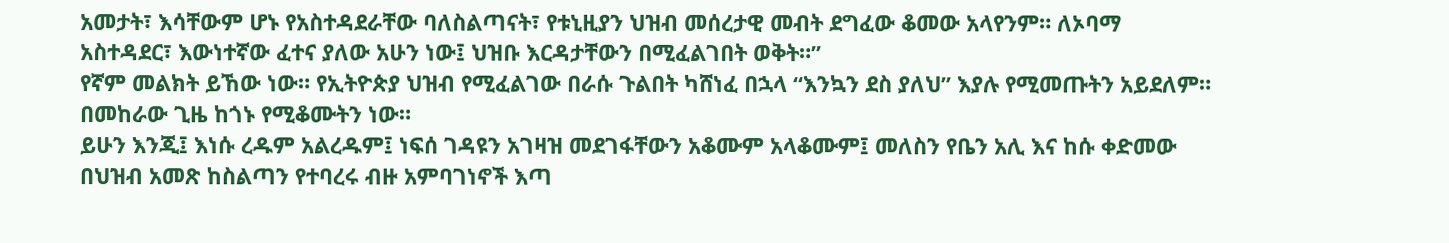አመታት፣ እሳቸውም ሆኑ የአስተዳደራቸው ባለስልጣናት፣ የቱኒዚያን ህዝብ መሰረታዊ መብት ደግፈው ቆመው አላየንም። ለኦባማ አስተዳደር፣ እውነተኛው ፈተና ያለው አሁን ነው፤ ህዝቡ እርዳታቸውን በሚፈልገበት ወቅት።”
የኛም መልክት ይኸው ነው። የኢትዮጵያ ህዝብ የሚፈልገው በራሱ ጉልበት ካሸነፈ በኋላ “እንኳን ደስ ያለህ” እያሉ የሚመጡትን አይደለም። በመከራው ጊዜ ከጎኑ የሚቆሙትን ነው።
ይሁን እንጂ፤ እነሱ ረዱም አልረዱም፤ ነፍሰ ገዳዩን አገዛዝ መደገፋቸውን አቆሙም አላቆሙም፤ መለስን የቤን አሊ እና ከሱ ቀድመው በህዝብ አመጽ ከስልጣን የተባረሩ ብዙ አምባገነኖች እጣ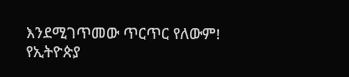እንደሚገጥመው ጥርጥር የለውም!
የኢትዮጵያ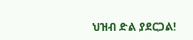ህዝብ ድል ያደርጋል!